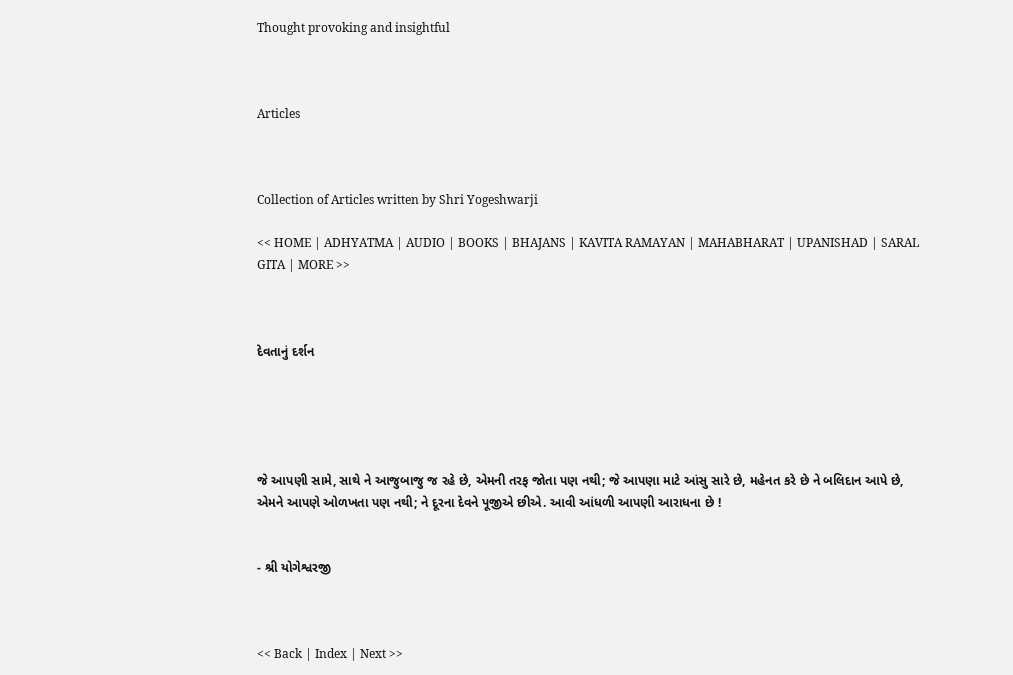Thought provoking and insightful



Articles



Collection of Articles written by Shri Yogeshwarji

<< HOME | ADHYATMA | AUDIO | BOOKS | BHAJANS | KAVITA RAMAYAN | MAHABHARAT | UPANISHAD | SARAL GITA | MORE >>



દેવતાનું દર્શન





જે આપણી સામે, સાથે ને આજુબાજુ જ રહે છે, એમની તરફ જોતા પણ નથી; જે આપણા માટે આંસુ સારે છે, મહેનત કરે છે ને બલિદાન આપે છે, એમને આપણે ઓળખતા પણ નથી; ને દૂરના દેવને પૂજીએ છીએ. આવી આંધળી આપણી આરાધના છે !


- શ્રી યોગેશ્વરજી



<< Back | Index | Next >>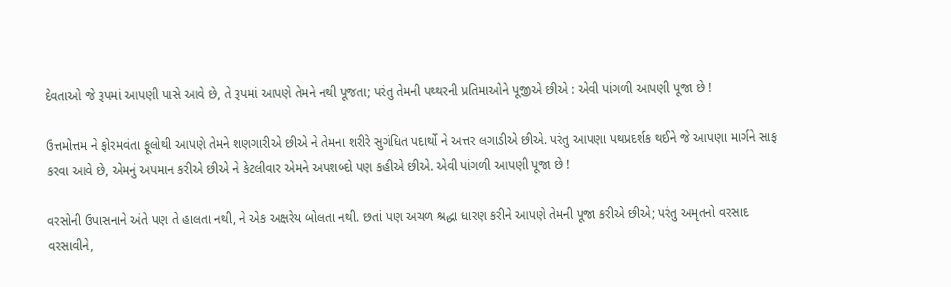દેવતાઓ જે રૂપમાં આપણી પાસે આવે છે, તે રૂપમાં આપણે તેમને નથી પૂજતા; પરંતુ તેમની પથ્થરની પ્રતિમાઓને પૂજીએ છીએ : એવી પાંગળી આપણી પૂજા છે !

ઉત્તમોત્તમ ને ફોરમવંતા ફૂલોથી આપણે તેમને શણગારીએ છીએ ને તેમના શરીરે સુગંધિત પદાર્થો ને અત્તર લગાડીએ છીએ. પરંતુ આપણા પથપ્રદર્શક થઈને જે આપણા માર્ગને સાફ કરવા આવે છે, એમનું અપમાન કરીએ છીએ ને કેટલીવાર એમને અપશબ્દો પણ કહીએ છીએ. એવી પાંગળી આપણી પૂજા છે !

વરસોની ઉપાસનાને અંતે પણ તે હાલતા નથી, ને એક અક્ષરેય બોલતા નથી. છતાં પણ અચળ શ્રદ્ધા ધારણ કરીને આપણે તેમની પૂજા કરીએ છીએ; પરંતુ અમૃતનો વરસાદ વરસાવીને,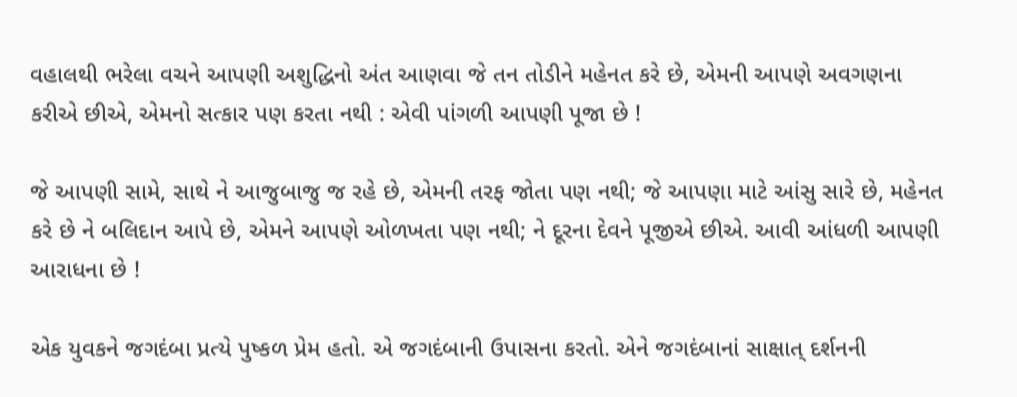વહાલથી ભરેલા વચને આપણી અશુદ્ધિનો અંત આણવા જે તન તોડીને મહેનત કરે છે, એમની આપણે અવગણના કરીએ છીએ, એમનો સત્કાર પણ કરતા નથી : એવી પાંગળી આપણી પૂજા છે !

જે આપણી સામે, સાથે ને આજુબાજુ જ રહે છે, એમની તરફ જોતા પણ નથી; જે આપણા માટે આંસુ સારે છે, મહેનત કરે છે ને બલિદાન આપે છે, એમને આપણે ઓળખતા પણ નથી; ને દૂરના દેવને પૂજીએ છીએ. આવી આંધળી આપણી આરાધના છે !

એક યુવકને જગદંબા પ્રત્યે પુષ્કળ પ્રેમ હતો. એ જગદંબાની ઉપાસના કરતો. એને જગદંબાનાં સાક્ષાત્ દર્શનની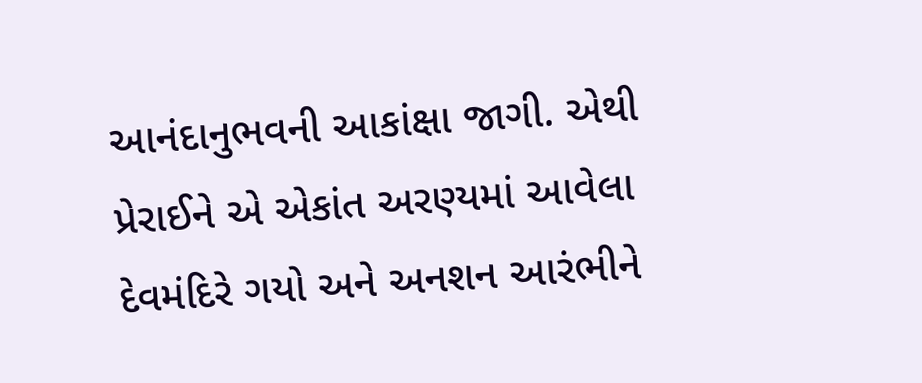આનંદાનુભવની આકાંક્ષા જાગી. એથી પ્રેરાઈને એ એકાંત અરણ્યમાં આવેલા દેવમંદિરે ગયો અને અનશન આરંભીને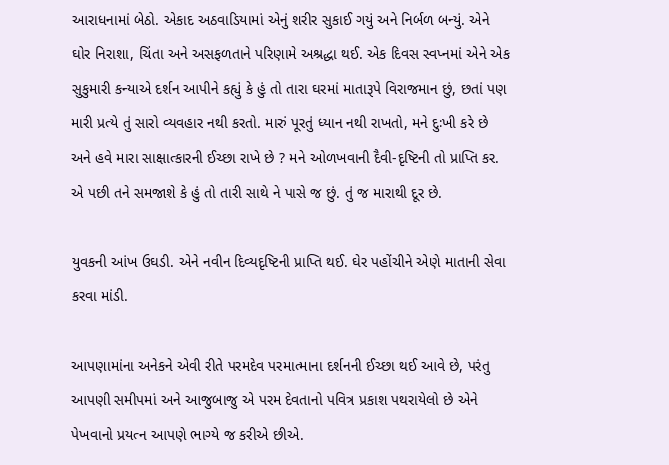આરાધનામાં બેઠો. એકાદ અઠવાડિયામાં એનું શરીર સુકાઈ ગયું અને નિર્બળ બન્યું. એને ઘોર નિરાશા, ચિંતા અને અસફળતાને પરિણામે અશ્રદ્ધા થઈ. એક દિવસ સ્વપ્નમાં એને એક સુકુમારી કન્યાએ દર્શન આપીને કહ્યું કે હું તો તારા ઘરમાં માતારૂપે વિરાજમાન છું, છતાં પણ મારી પ્રત્યે તું સારો વ્યવહાર નથી કરતો. મારું પૂરતું ધ્યાન નથી રાખતો, મને દુઃખી કરે છે અને હવે મારા સાક્ષાત્કારની ઈચ્છા રાખે છે ? મને ઓળખવાની દૈવી-દૃષ્ટિની તો પ્રાપ્તિ કર. એ પછી તને સમજાશે કે હું તો તારી સાથે ને પાસે જ છું. તું જ મારાથી દૂર છે.

યુવકની આંખ ઉઘડી. એને નવીન દિવ્યદૃષ્ટિની પ્રાપ્તિ થઈ. ઘેર પહોંચીને એણે માતાની સેવા કરવા માંડી.

આપણામાંના અનેકને એવી રીતે પરમદેવ પરમાત્માના દર્શનની ઈચ્છા થઈ આવે છે, પરંતુ આપણી સમીપમાં અને આજુબાજુ એ પરમ દેવતાનો પવિત્ર પ્રકાશ પથરાયેલો છે એને પેખવાનો પ્રયત્ન આપણે ભાગ્યે જ કરીએ છીએ.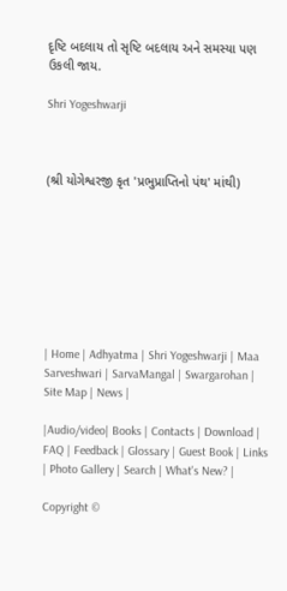દૃષ્ટિ બદલાય તો સૃષ્ટિ બદલાય અને સમસ્યા પણ ઉકલી જાય.

Shri Yogeshwarji



(શ્રી યોગેશ્વરજી કૃત 'પ્રભુપ્રાપ્તિનો પંથ' માંથી)








| Home | Adhyatma | Shri Yogeshwarji | Maa Sarveshwari | SarvaMangal | Swargarohan |  Site Map | News |

|Audio/video| Books | Contacts | Download | FAQ | Feedback | Glossary | Guest Book | Links | Photo Gallery | Search | What's New? |

Copyright ©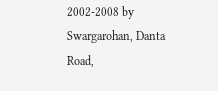2002-2008 by Swargarohan, Danta Road,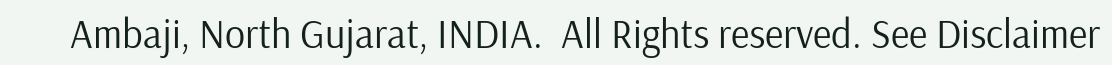Ambaji, North Gujarat, INDIA.  All Rights reserved. See Disclaimer